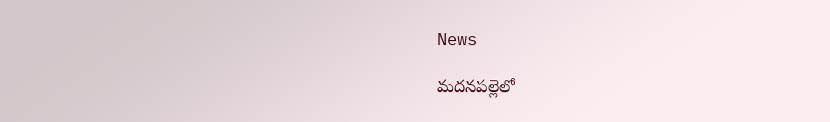News

మదనపల్లెలో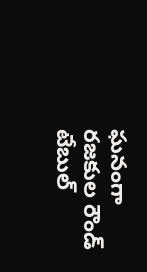ఘనంగా రజకుల రౌండ్ టేబుల్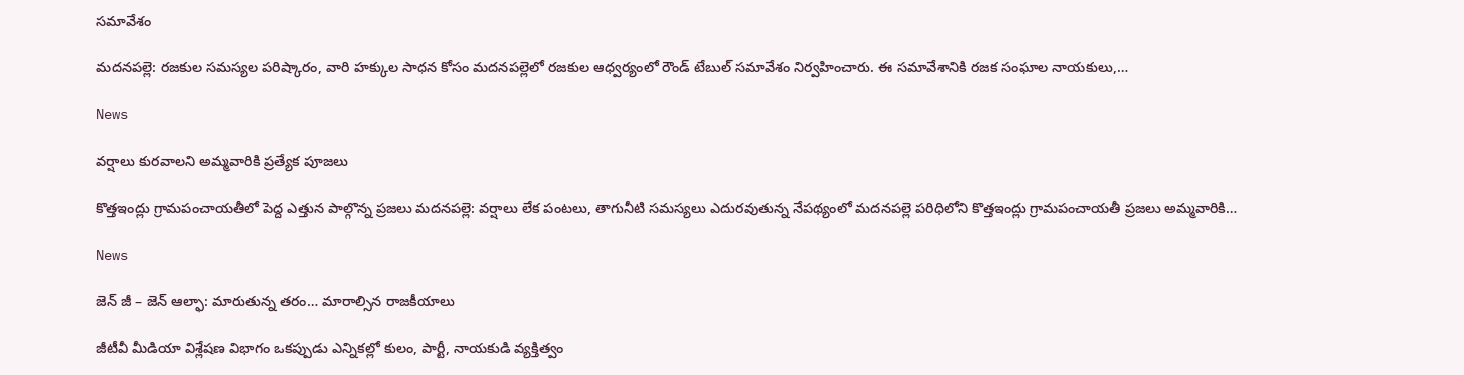సమావేశం

మదనపల్లె: రజకుల సమస్యల పరిష్కారం, వారి హక్కుల సాధన కోసం మదనపల్లెలో రజకుల ఆధ్వర్యంలో రౌండ్ టేబుల్ సమావేశం నిర్వహించారు. ఈ సమావేశానికి రజక సంఘాల నాయకులు,…

News

వర్షాలు కురవాలని అమ్మవారికి ప్రత్యేక పూజలు

కొత్తఇంద్లు గ్రామపంచాయతీలో పెద్ద ఎత్తున పాల్గొన్న ప్రజలు మదనపల్లె: వర్షాలు లేక పంటలు, తాగునీటి సమస్యలు ఎదురవుతున్న నేపథ్యంలో మదనపల్లె పరిధిలోని కొత్తఇంద్లు గ్రామపంచాయతీ ప్రజలు అమ్మవారికి…

News

జెన్ జీ – జెన్ ఆల్ఫా: మారుతున్న తరం… మారాల్సిన రాజకీయాలు

జీటీవీ మీడియా విశ్లేషణ విభాగం ఒకప్పుడు ఎన్నికల్లో కులం, పార్టీ, నాయకుడి వ్యక్తిత్వం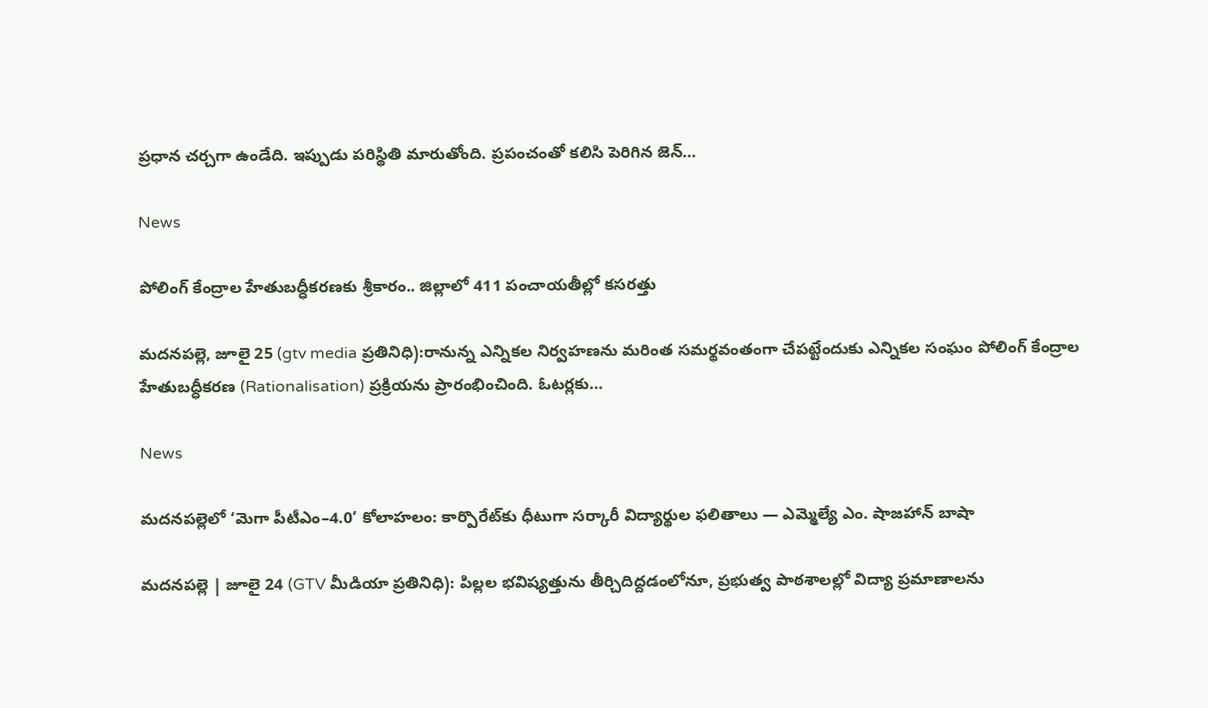ప్రధాన చర్చగా ఉండేది. ఇప్పుడు పరిస్థితి మారుతోంది. ప్రపంచంతో కలిసి పెరిగిన జెన్…

News

పోలింగ్ కేంద్రాల హేతుబద్ధీకరణకు శ్రీకారం.. జిల్లాలో 411 పంచాయతీల్లో కసరత్తు

మదనపల్లె, జూలై 25 (gtv media ప్రతినిధి):రానున్న ఎన్నికల నిర్వహణను మరింత సమర్థవంతంగా చేపట్టేందుకు ఎన్నికల సంఘం పోలింగ్ కేంద్రాల హేతుబద్ధీకరణ (Rationalisation) ప్రక్రియను ప్రారంభించింది. ఓటర్లకు…

News

మదనపల్లెలో ‘మెగా పీటీఎం–4.0’ కోలాహలం: కార్పొరేట్‌కు ధీటుగా సర్కారీ విద్యార్థుల ఫలితాలు — ఎమ్మెల్యే ఎం. షాజహాన్ బాషా

మదనపల్లె | జూలై 24 (GTV మీడియా ప్రతినిధి): పిల్లల భవిష్యత్తును తీర్చిదిద్దడంలోనూ, ప్రభుత్వ పాఠశాలల్లో విద్యా ప్రమాణాలను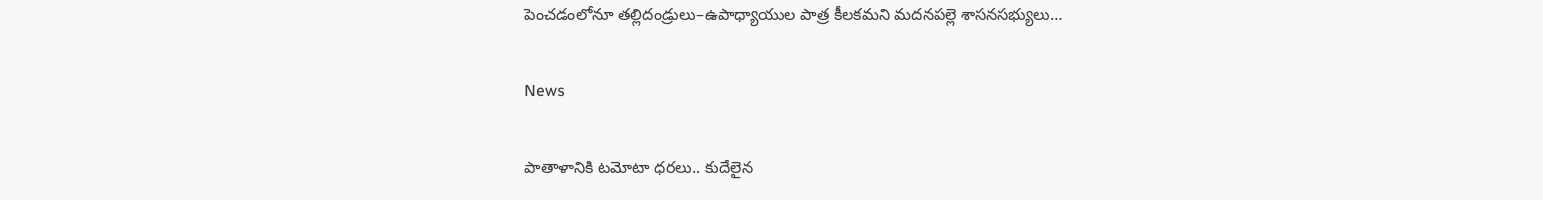పెంచడంలోనూ తల్లిదండ్రులు–ఉపాధ్యాయుల పాత్ర కీలకమని మదనపల్లె శాసనసభ్యులు…

News

పాతాళానికి టమోటా ధరలు.. కుదేలైన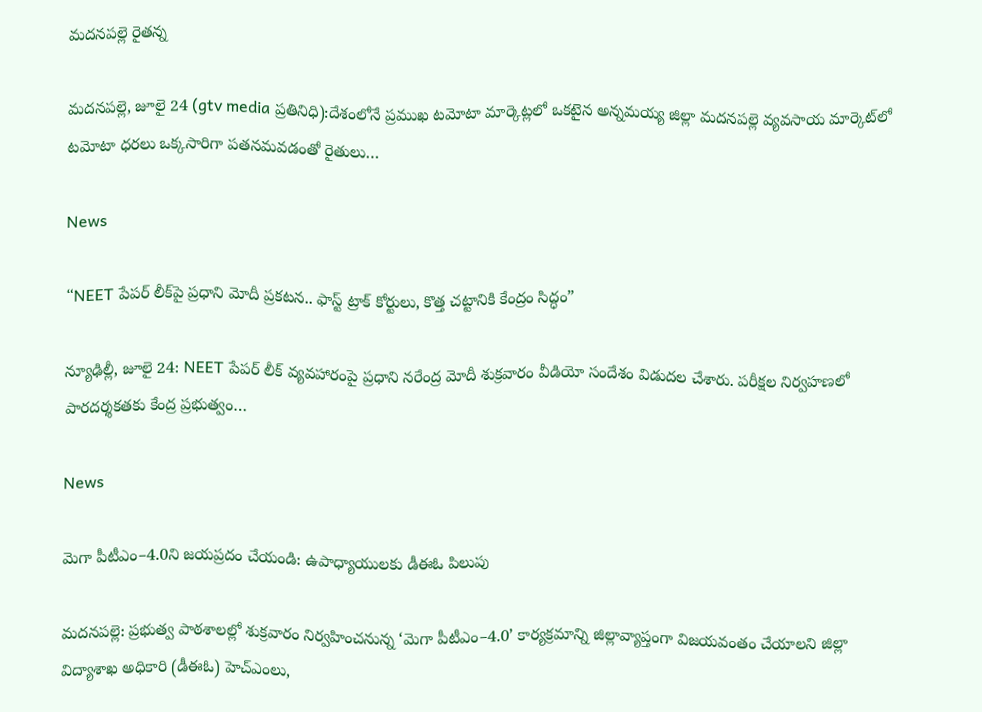మదనపల్లె రైతన్న

మదనపల్లె, జూలై 24 (gtv media ప్రతినిధి):దేశంలోనే ప్రముఖ టమోటా మార్కెట్లలో ఒకటైన అన్నమయ్య జిల్లా మదనపల్లె వ్యవసాయ మార్కెట్‌లో టమోటా ధరలు ఒక్కసారిగా పతనమవడంతో రైతులు…

News

“NEET పేపర్ లీక్‌పై ప్రధాని మోదీ ప్రకటన.. ఫాస్ట్ ట్రాక్ కోర్టులు, కొత్త చట్టానికి కేంద్రం సిద్ధం”

న్యూఢిల్లీ, జూలై 24: NEET పేపర్ లీక్ వ్యవహారంపై ప్రధాని నరేంద్ర మోదీ శుక్రవారం వీడియో సందేశం విడుదల చేశారు. పరీక్షల నిర్వహణలో పారదర్శకతకు కేంద్ర ప్రభుత్వం…

News

మెగా పీటీఎం–4.0ని జయప్రదం చేయండి: ఉపాధ్యాయులకు డీఈఓ పిలుపు

మదనపల్లె: ప్రభుత్వ పాఠశాలల్లో శుక్రవారం నిర్వహించనున్న ‘మెగా పీటీఎం–4.0’ కార్యక్రమాన్ని జిల్లావ్యాప్తంగా విజయవంతం చేయాలని జిల్లా విద్యాశాఖ అధికారి (డీఈఓ) హెచ్‌ఎంలు,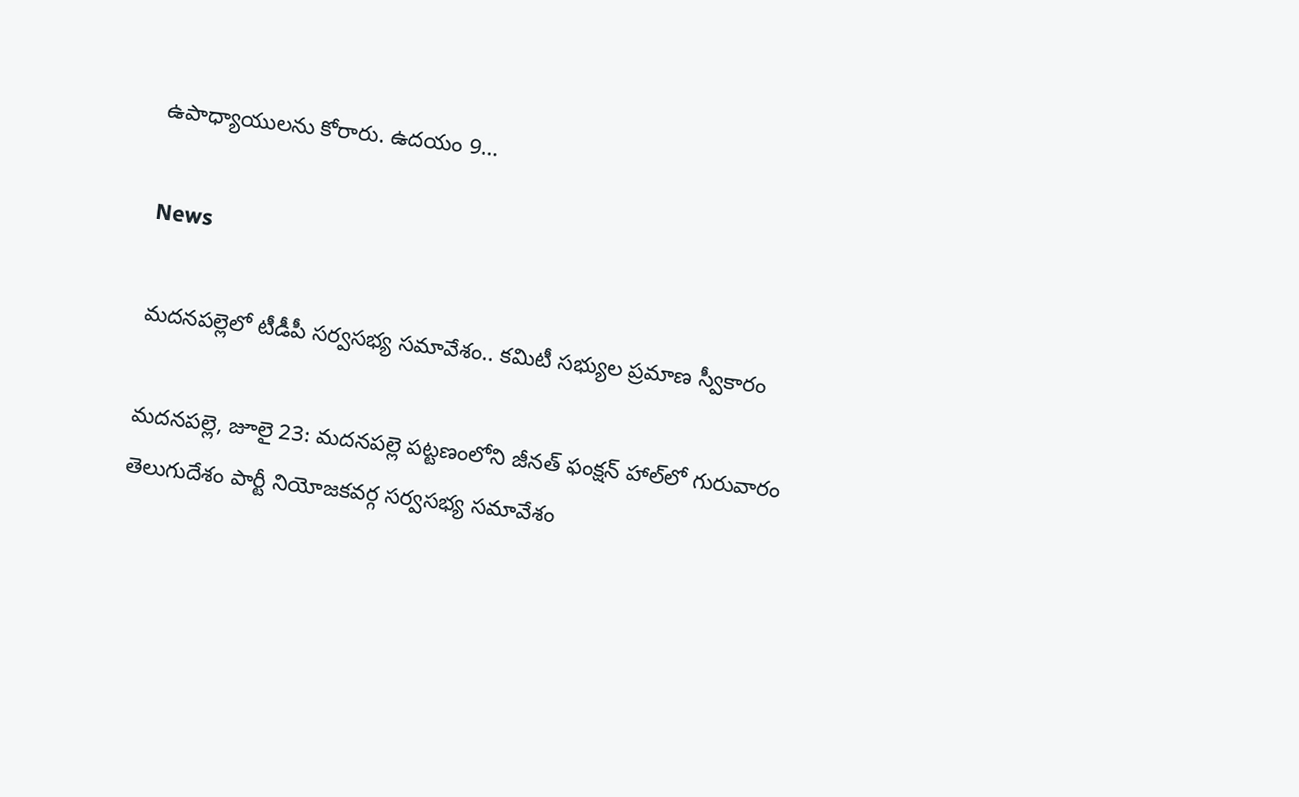ఉపాధ్యాయులను కోరారు. ఉదయం 9…

News

మదనపల్లెలో టీడీపీ సర్వసభ్య సమావేశం.. కమిటీ సభ్యుల ప్రమాణ స్వీకారం

మదనపల్లె, జూలై 23: మదనపల్లె పట్టణంలోని జీనత్ ఫంక్షన్ హాల్‌లో గురువారం తెలుగుదేశం పార్టీ నియోజకవర్గ సర్వసభ్య సమావేశం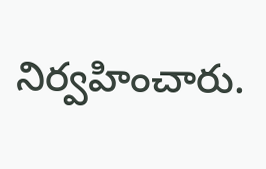నిర్వహించారు.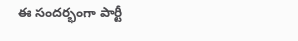ఈ సందర్భంగా పార్టీ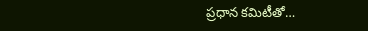ప్రధాన కమిటీతో…